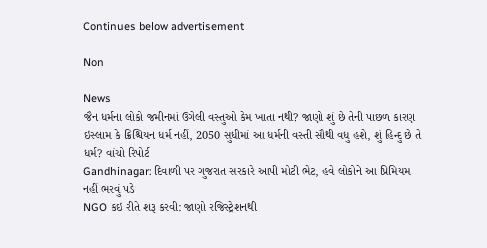Continues below advertisement

Non

News
જૈન ધર્મના લોકો જમીનમાં ઉગેલી વસ્તુઓ કેમ ખાતા નથી? જાણો શું છે તેની પાછળ કારણ
ઇસ્લામ કે ક્રિશ્ચિયન ધર્મ નહીં, 2050 સુધીમાં આ ધર્મની વસ્તી સૌથી વધુ હશે, શું હિન્દુ છે તે ધર્મ? વાંચો રિપોર્ટ
Gandhinagar: દિવાળી પર ગુજરાત સરકારે આપી મોટી ભેટ, હવે લોકોને આ પ્રિમિયમ નહીં ભરવું પડે
NGO કઇ રીતે શરૂ કરવી: જાણો રજિસ્ટ્રેશનથી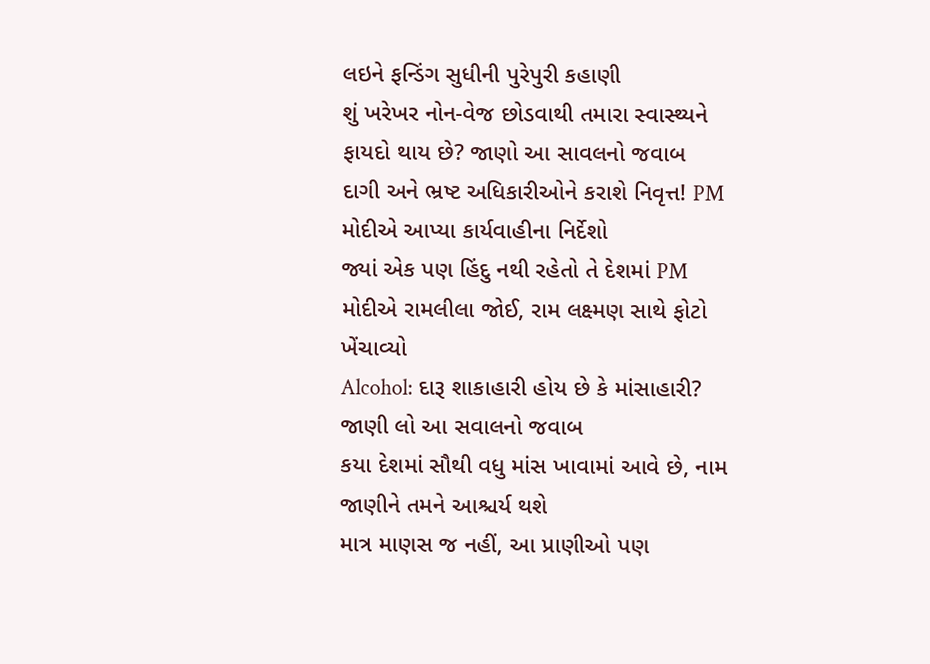લઇને ફન્ડિંગ સુધીની પુરેપુરી કહાણી
શું ખરેખર નોન-વેજ છોડવાથી તમારા સ્વાસ્થ્યને ફાયદો થાય છે? જાણો આ સાવલનો જવાબ
દાગી અને ભ્રષ્ટ અધિકારીઓને કરાશે નિવૃત્ત! PM મોદીએ આપ્યા કાર્યવાહીના નિર્દેશો
જ્યાં એક પણ હિંદુ નથી રહેતો તે દેશમાં PM મોદીએ રામલીલા જોઈ, રામ લક્ષ્મણ સાથે ફોટો ખેંચાવ્યો
Alcohol: દારૂ શાકાહારી હોય છે કે માંસાહારી? જાણી લો આ સવાલનો જવાબ
કયા દેશમાં સૌથી વધુ માંસ ખાવામાં આવે છે, નામ જાણીને તમને આશ્ચર્ય થશે
માત્ર માણસ જ નહીં, આ પ્રાણીઓ પણ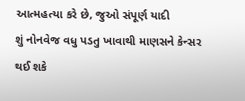આત્મહત્યા કરે છે, જુઓ સંપૂર્ણ યાદી
શું નોનવેજ વધુ પડતુ ખાવાથી માણસને કેન્સર થઈ શકે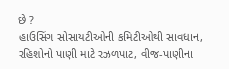છે ?
હાઉસિંગ સોસાયટીઓની કમિટીઓથી સાવધાન, રહિશોનો પાણી માટે રઝળપાટ, વીજ-પાણીના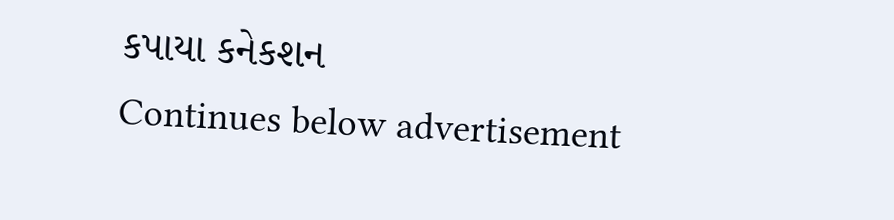કપાયા કનેકશન
Continues below advertisement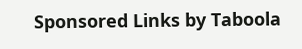Sponsored Links by Taboola